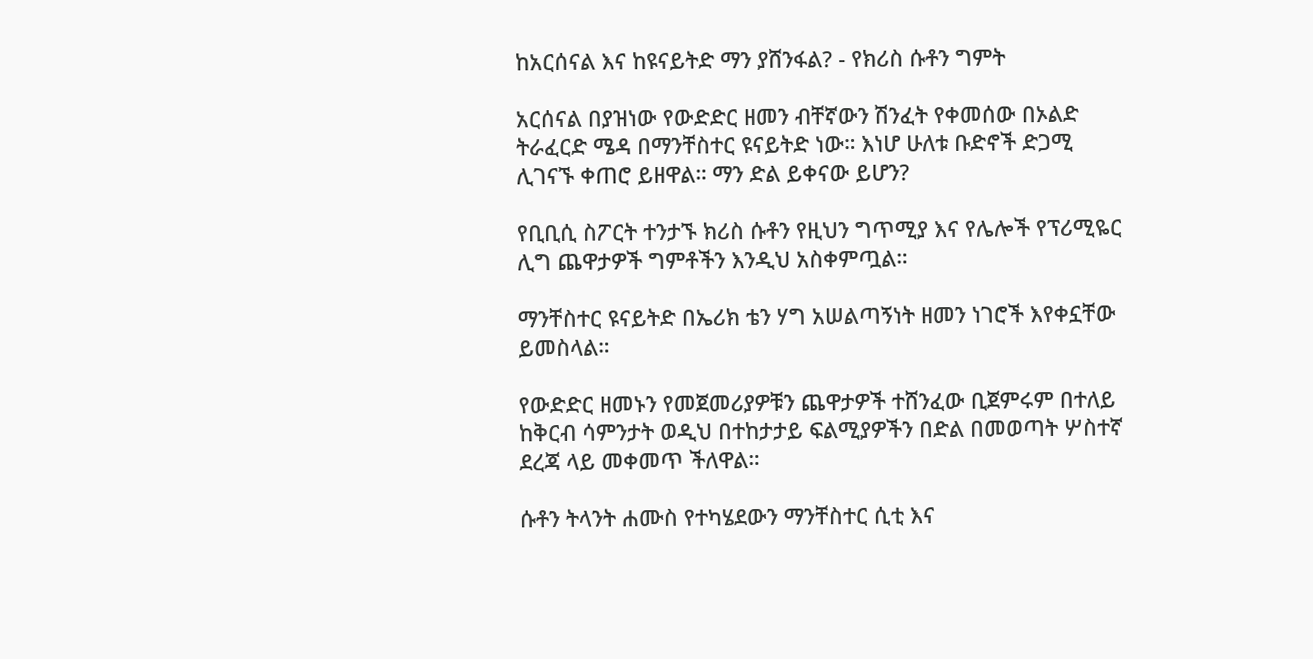ከአርሰናል እና ከዩናይትድ ማን ያሸንፋል? - የክሪስ ሱቶን ግምት

አርሰናል በያዝነው የውድድር ዘመን ብቸኛውን ሽንፈት የቀመሰው በኦልድ ትራፈርድ ሜዳ በማንቸስተር ዩናይትድ ነው። እነሆ ሁለቱ ቡድኖች ድጋሚ ሊገናኙ ቀጠሮ ይዘዋል። ማን ድል ይቀናው ይሆን?

የቢቢሲ ስፖርት ተንታኙ ክሪስ ሱቶን የዚህን ግጥሚያ እና የሌሎች የፕሪሚዬር ሊግ ጨዋታዎች ግምቶችን እንዲህ አስቀምጧል።

ማንቸስተር ዩናይትድ በኤሪክ ቴን ሃግ አሠልጣኝነት ዘመን ነገሮች እየቀኗቸው ይመስላል።

የውድድር ዘመኑን የመጀመሪያዎቹን ጨዋታዎች ተሸንፈው ቢጀምሩም በተለይ ከቅርብ ሳምንታት ወዲህ በተከታታይ ፍልሚያዎችን በድል በመወጣት ሦስተኛ ደረጃ ላይ መቀመጥ ችለዋል።

ሱቶን ትላንት ሐሙስ የተካሄደውን ማንቸስተር ሲቲ እና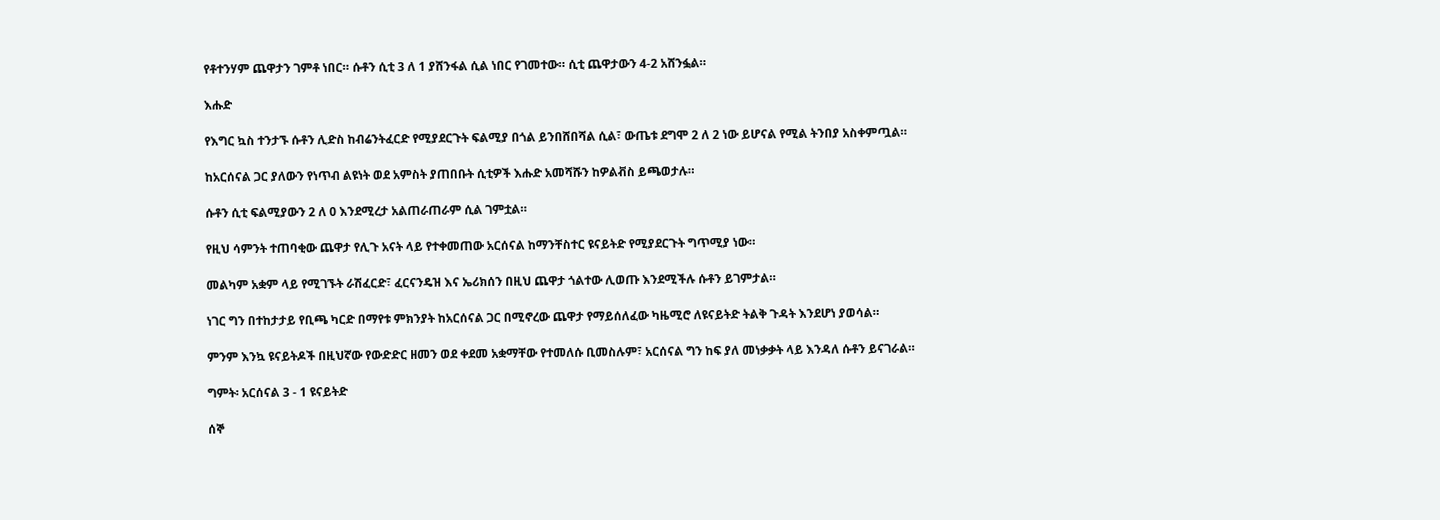የቶተንሃም ጨዋታን ገምቶ ነበር። ሱቶን ሲቲ 3 ለ 1 ያሸንፋል ሲል ነበር የገመተው። ሲቲ ጨዋታውን 4-2 አሸንፏል።

እሑድ

የእግር ኳስ ተንታኙ ሱቶን ሊድስ ከብሬንትፈርድ የሚያደርጉት ፍልሚያ በጎል ይንበሸበሻል ሲል፣ ውጤቱ ደግሞ 2 ለ 2 ነው ይሆናል የሚል ትንበያ አስቀምጧል።

ከአርሰናል ጋር ያለውን የነጥብ ልዩነት ወደ አምስት ያጠበቡት ሲቲዎች እሑድ አመሻሹን ከዎልቭስ ይጫወታሉ።

ሱቶን ሲቲ ፍልሚያውን 2 ለ 0 እንደሚረታ አልጠራጠራም ሲል ገምቷል።

የዚህ ሳምንት ተጠባቂው ጨዋታ የሊጉ አናት ላይ የተቀመጠው አርሰናል ከማንቸስተር ዩናይትድ የሚያደርጉት ግጥሚያ ነው።

መልካም አቋም ላይ የሚገኙት ራሽፈርድ፣ ፈርናንዴዝ እና ኤሪክሰን በዚህ ጨዋታ ጎልተው ሊወጡ እንደሚችሉ ሱቶን ይገምታል።

ነገር ግን በተከታታይ የቢጫ ካርድ በማየቱ ምክንያት ከአርሰናል ጋር በሚኖረው ጨዋታ የማይሰለፈው ካዜሚሮ ለዩናይትድ ትልቅ ጉዳት እንደሆነ ያወሳል።

ምንም እንኳ ዩናይትዶች በዚህኛው የውድድር ዘመን ወደ ቀደመ አቋማቸው የተመለሱ ቢመስሉም፣ አርሰናል ግን ከፍ ያለ መነቃቃት ላይ እንዳለ ሱቶን ይናገራል።

ግምት፡ አርሰናል 3 - 1 ዩናይትድ

ሰኞ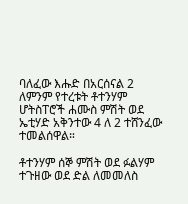ባለፈው እሑድ በአርሰናል 2 ለምንም የተረቱት ቶተንሃም ሆትስፐሮች ሐሙስ ምሽት ወደ ኤቲሃድ አቅንተው 4 ለ 2 ተሸንፈው ተመልሰዋል።

ቶተንሃም ሰኞ ምሽት ወደ ፉልሃም ተጉዘው ወደ ድል ለመመለስ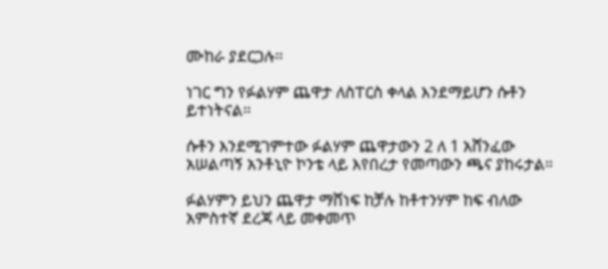ሙከራ ያደርጋሉ።

ነገር ግን የፉልሃም ጨዋታ ለስፐርስ ቀላል እንደማይሆን ሱቶን ይተነትናል።

ሱቶን እንደሚገምተው ፉልሃም ጨዋታውን 2 ለ 1 አሸንፈው አሠልጣኝ አንቶኒዮ ኮንቴ ላይ እየበረታ የመጣውን ጫና ያከሩታል።

ፉልሃምን ይህን ጨዋታ ማሸነፍ ከቻሉ ከቶተንሃም ከፍ ብለው አምስተኛ ደረጃ ላይ መቀመጥ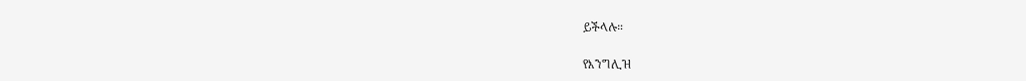ይችላሉ።

የእንግሊዝ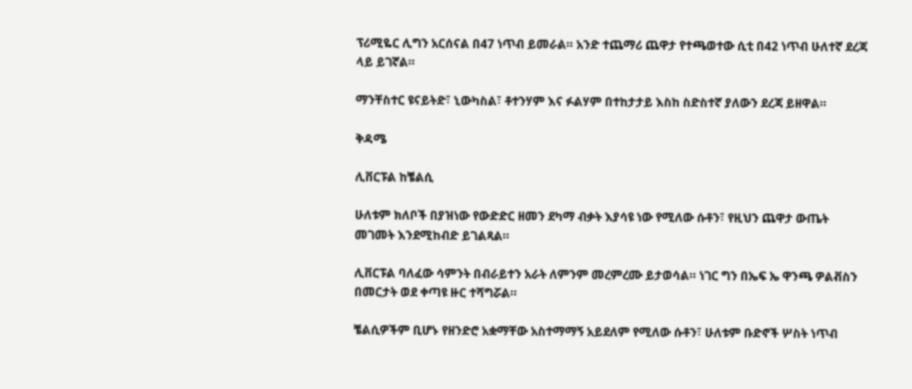ፕሪሚዬር ሊግን አርሰናል በ47 ነጥብ ይመራል። አንድ ተጨማሪ ጨዋታ የተጫወተው ሲቲ በ42 ነጥብ ሁለተኛ ደረጃ ላይ ይገኛል።

ማንቸስተር ዩናይትድ፣ ኒውካስል፣ ቶተንሃም እና ፉልሃም በተከታታይ እስከ ስድስተኛ ያለውን ደረጃ ይዘዋል።

ቅዳሜ

ሊቨርፑል ከቼልሲ

ሁለቱም ክለቦች በያዝነው የውድድር ዘመን ደካማ ብቃት እያሳዩ ነው የሚለው ሱቶን፣ የዚህን ጨዋታ ውጤት መገመት እንደሚከብድ ይገልጻል።

ሊቨርፑል ባለፈው ሳምንት በብራይተን አራት ለምንም መረምረሙ ይታወሳል። ነገር ግን በኤፍ ኤ ዋንጫ ዎልቭስን በመርታት ወደ ቀጣዩ ዙር ተሻግሯል።

ቼልሲዎችም ቢሆኑ የዘንድሮ አቋማቸው አስተማማኝ አይደለም የሚለው ሱቶን፣ ሁለቱም ቡድኖች ሦስት ነጥብ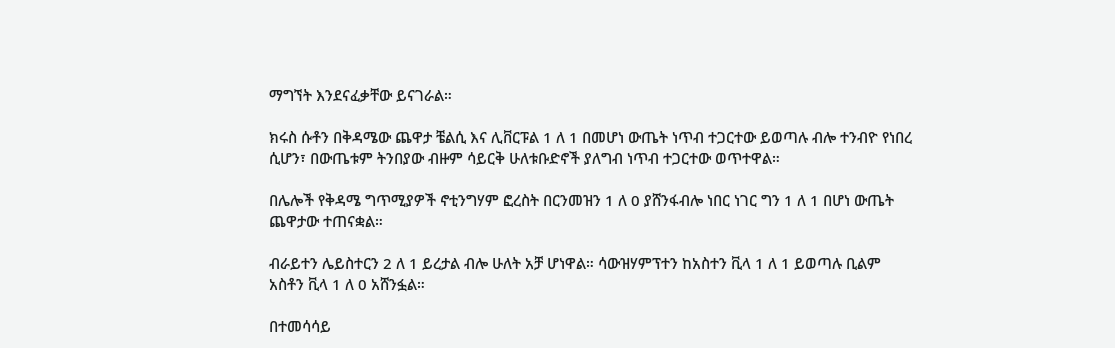ማግኘት እንደናፈቃቸው ይናገራል።

ክሩስ ሱቶን በቅዳሜው ጨዋታ ቼልሲ እና ሊቨርፑል 1 ለ 1 በመሆነ ውጤት ነጥብ ተጋርተው ይወጣሉ ብሎ ተንብዮ የነበረ ሲሆን፣ በውጤቱም ትንበያው ብዙም ሳይርቅ ሁለቱቡድኖች ያለግብ ነጥብ ተጋርተው ወጥተዋል።

በሌሎች የቅዳሜ ግጥሚያዎች ኖቲንግሃም ፎረስት በርንመዝን 1 ለ 0 ያሸንፋብሎ ነበር ነገር ግን 1 ለ 1 በሆነ ውጤት ጨዋታው ተጠናቋል።

ብራይተን ሌይስተርን 2 ለ 1 ይረታል ብሎ ሁለት አቻ ሆነዋል። ሳውዝሃምፕተን ከአስተን ቪላ 1 ለ 1 ይወጣሉ ቢልም አስቶን ቪላ 1 ለ 0 አሸንፏል።

በተመሳሳይ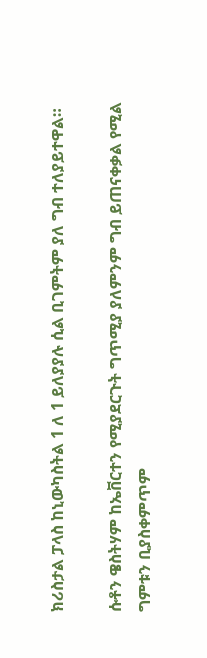ክሪስታል ፓላስ ከኒውካስትል 1 ለ 1 ይለያያሉ ሲል ቢገምትም ያለ ግብ ተለያይተዋል።

ሱቶን ዌስትሃም ከኤቨርተን የሚያደርጉት ግጥሚያ ያለምንም ግብ ይጠናቀቃል የሚል ግምቱን ቢያስቀምጥም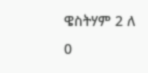ዌስትሃም 2 ለ 0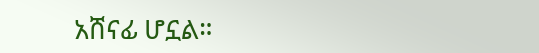አሸናፊ ሆኗል።